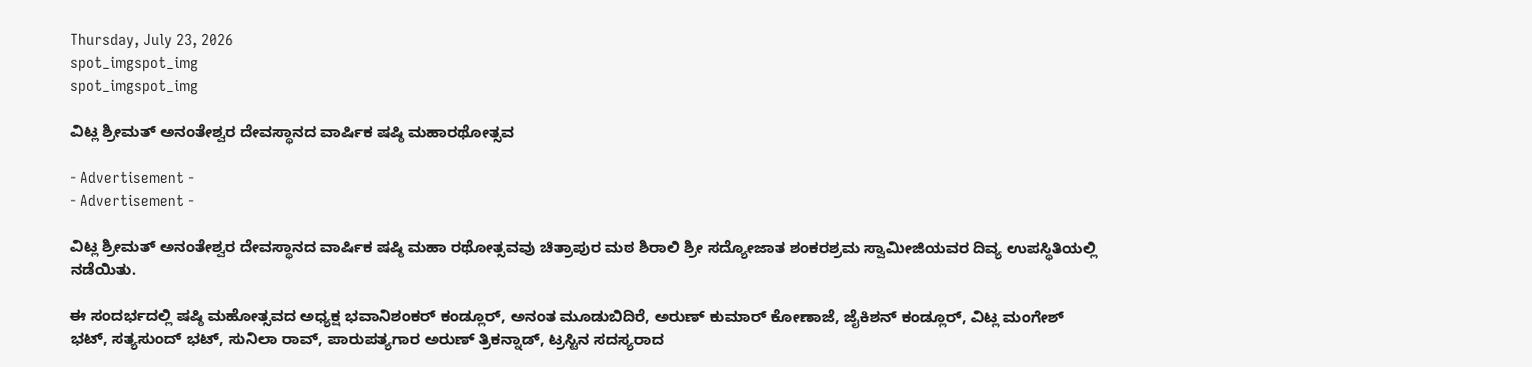Thursday, July 23, 2026
spot_imgspot_img
spot_imgspot_img

ವಿಟ್ಲ ಶ್ರೀಮತ್‌ ಅನಂತೇಶ್ವರ ದೇವಸ್ಥಾನದ ವಾರ್ಷಿಕ ಷಷ್ಠಿ ಮಹಾರಥೋತ್ಸವ

- Advertisement -
- Advertisement -

ವಿಟ್ಲ ಶ್ರೀಮತ್‌ ಅನಂತೇಶ್ವರ ದೇವಸ್ಥಾನದ ವಾರ್ಷಿಕ ಷಷ್ಠಿ ಮಹಾ ರಥೋತ್ಸವವು ಚಿತ್ರಾಪುರ ಮಠ ಶಿರಾಲಿ ಶ್ರೀ ಸದ್ಯೋಜಾತ ಶಂಕರಶ್ರಮ ಸ್ವಾಮೀಜಿಯವರ ದಿವ್ಯ ಉಪಸ್ಥಿತಿಯಲ್ಲಿ ನಡೆಯಿತು.

ಈ ಸಂದರ್ಭದಲ್ಲಿ ಷಷ್ಠಿ ಮಹೋತ್ಸವದ ಅಧ್ಯಕ್ಷ ಭವಾನಿಶಂಕರ್ ಕಂಡ್ಲೂರ್, ಅನಂತ ಮೂಡುಬಿದಿರೆ, ಅರುಣ್ ಕುಮಾರ್ ಕೋಣಾಜೆ, ಜೈಕಿಶನ್ ಕಂಡ್ಲೂರ್, ವಿಟ್ಲ ಮಂಗೇಶ್ ಭಟ್, ಸತ್ಯಸುಂದ್ ಭಟ್, ಸುನಿಲಾ ರಾವ್, ಪಾರುಪತ್ಯಗಾರ ಅರುಣ್ ತ್ರಿಕನ್ನಾಡ್, ಟ್ರಸ್ಟಿನ ಸದಸ್ಯರಾದ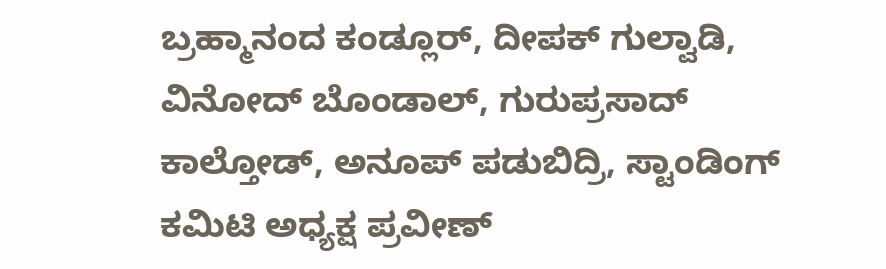ಬ್ರಹ್ಮಾನಂದ ಕಂಡ್ಲೂರ್, ದೀಪಕ್ ಗುಲ್ವಾಡಿ, ವಿನೋದ್ ಬೊಂಡಾಲ್, ಗುರುಪ್ರಸಾದ್ ಕಾಲ್ತೋಡ್, ಅನೂಪ್ ಪಡುಬಿದ್ರಿ, ಸ್ಟಾಂಡಿಂಗ್ ಕಮಿಟಿ ಅಧ್ಯಕ್ಷ ಪ್ರವೀಣ್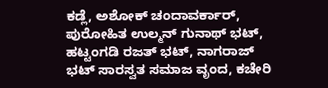ಕಡ್ಲೆ, ಅಶೋಕ್ ಚಂದಾವರ್ಕಾರ್, ಪುರೋಹಿತ ಉಲ್ಮನ್ ಗುನಾಥ್ ಭಟ್, ಹಟ್ಟಂಗಡಿ ರಜತ್ ಭಟ್, ನಾಗರಾಜ್ ಭಟ್ ಸಾರಸ್ವತ ಸಮಾಜ ವೃಂದ, ಕಚೇರಿ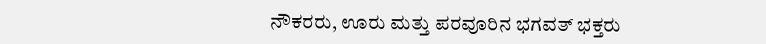ನೌಕರರು, ಊರು ಮತ್ತು ಪರವೂರಿನ ಭಗವತ್ ಭಕ್ತರು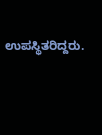ಉಪಸ್ಥಿತರಿದ್ದರು.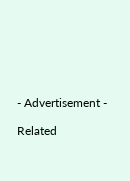- Advertisement -

Related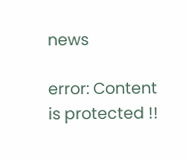news

error: Content is protected !!